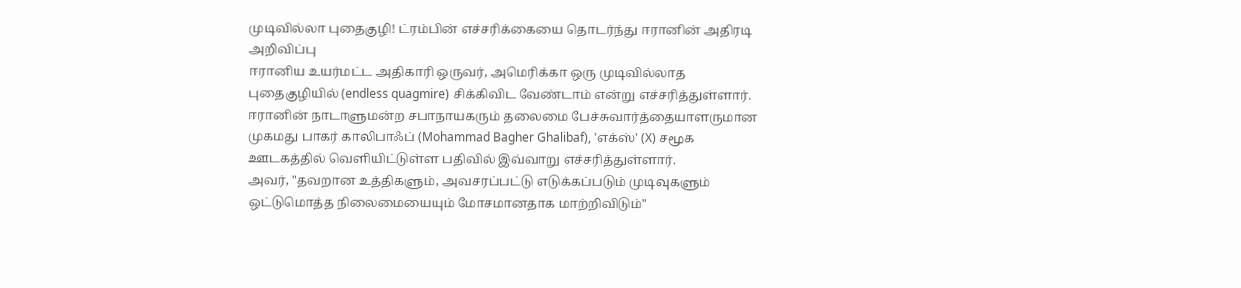முடிவில்லா புதைகுழி! ட்ரம்பின் எச்சரிக்கையை தொடர்ந்து ஈரானின் அதிரடி அறிவிப்பு
ஈரானிய உயர்மட்ட அதிகாரி ஒருவர், அமெரிக்கா ஒரு முடிவில்லாத புதைகுழியில் (endless quagmire) சிக்கிவிட வேண்டாம் என்று எச்சரித்துள்ளார்.
ஈரானின் நாடாளுமன்ற சபாநாயகரும் தலைமை பேச்சுவார்த்தையாளருமான முகமது பாகர் காலிபாஃப் (Mohammad Bagher Ghalibaf), 'எக்ஸ்' (X) சமூக ஊடகத்தில் வெளியிட்டுள்ள பதிவில் இவ்வாறு எச்சரித்துள்ளார்.
அவர், "தவறான உத்திகளும், அவசரப்பட்டு எடுக்கப்படும் முடிவுகளும் ஒட்டுமொத்த நிலைமையையும் மோசமானதாக மாற்றிவிடும்"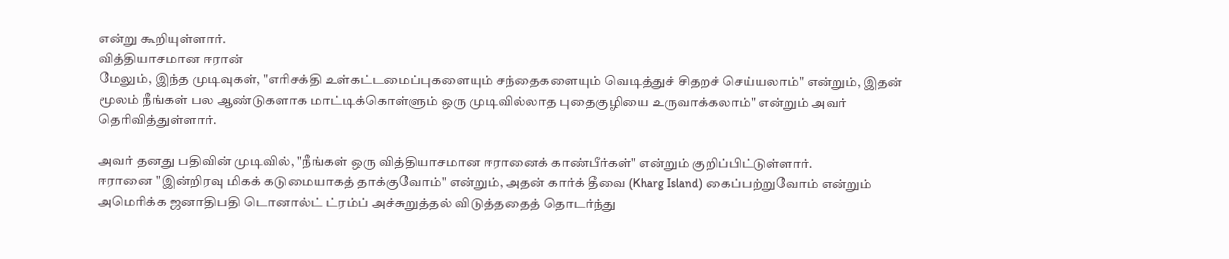என்று கூறியுள்ளார்.
வித்தியாசமான ஈரான்
மேலும், இந்த முடிவுகள், "எரிசக்தி உள்கட்டமைப்புகளையும் சந்தைகளையும் வெடித்துச் சிதறச் செய்யலாம்" என்றும், இதன் மூலம் நீங்கள் பல ஆண்டுகளாக மாட்டிக்கொள்ளும் ஒரு முடிவில்லாத புதைகுழியை உருவாக்கலாம்" என்றும் அவர் தெரிவித்துள்ளார்.

அவர் தனது பதிவின் முடிவில், "நீங்கள் ஒரு வித்தியாசமான ஈரானைக் காண்பீர்கள்" என்றும் குறிப்பிட்டுள்ளார்.
ஈரானை "இன்றிரவு மிகக் கடுமையாகத் தாக்குவோம்" என்றும், அதன் கார்க் தீவை (Kharg Island) கைப்பற்றுவோம் என்றும் அமெரிக்க ஜனாதிபதி டொனால்ட் ட்ரம்ப் அச்சுறுத்தல் விடுத்ததைத் தொடர்ந்து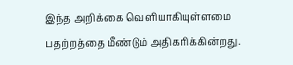இந்த அறிக்கை வெளியாகியுள்ளமை பதற்றத்தை மீண்டும் அதிகரிக்கின்றது.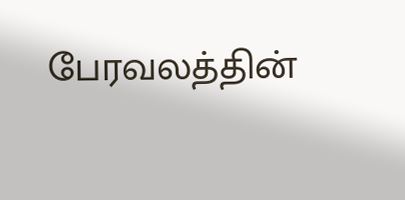பேரவலத்தின்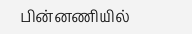பின்னணியில்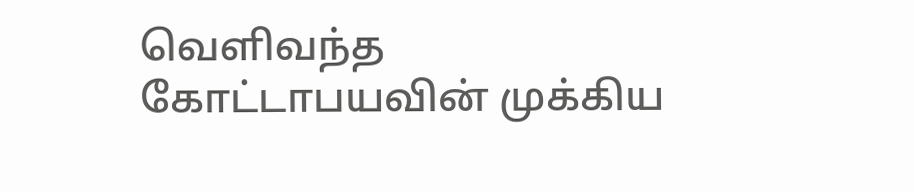வெளிவந்த கோட்டாபயவின் முக்கிய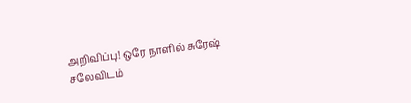அறிவிப்பு! ஒரே நாளில் சுரேஷ் சலேவிடம்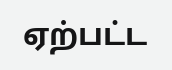ஏற்பட்ட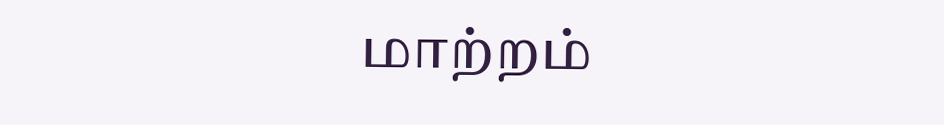மாற்றம்